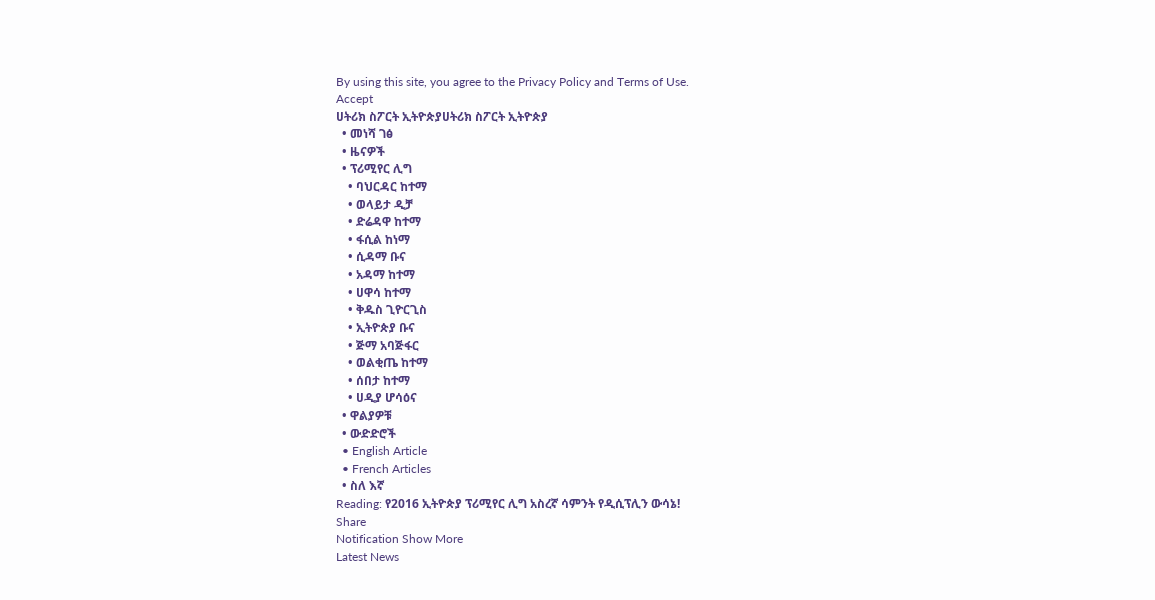By using this site, you agree to the Privacy Policy and Terms of Use.
Accept
ሀትሪክ ስፖርት ኢትዮጵያሀትሪክ ስፖርት ኢትዮጵያ
  • መነሻ ገፅ
  • ዜናዎች
  • ፕሪሚየር ሊግ
    • ባህርዳር ከተማ
    • ወላይታ ዲቻ
    • ድሬዳዋ ከተማ
    • ፋሲል ከነማ
    • ሲዳማ ቡና
    • አዳማ ከተማ
    • ሀዋሳ ከተማ
    • ቅዱስ ጊዮርጊስ
    • ኢትዮጵያ ቡና
    • ጅማ አባጅፋር
    • ወልቂጤ ከተማ
    • ሰበታ ከተማ
    • ሀዲያ ሆሳዕና
  • ዋልያዎቹ
  • ውድድሮች
  • English Article
  • French Articles
  • ስለ እኛ
Reading: የ2016 ኢትዮጵያ ፕሪሚየር ሊግ አስረኛ ሳምንት የዲሲፕሊን ውሳኔ!
Share
Notification Show More
Latest News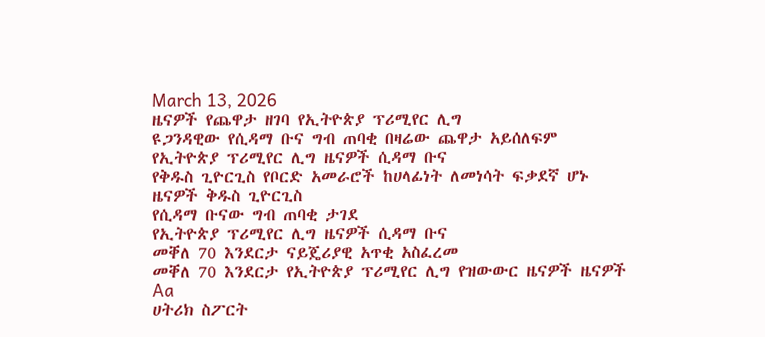March 13, 2026
ዜናዎች የጨዋታ ዘገባ የኢትዮጵያ ፕሪሚየር ሊግ
ዩጋንዳዊው የሲዳማ ቡና ግብ ጠባቂ በዛሬው ጨዋታ አይሰለፍም
የኢትዮጵያ ፕሪሚየር ሊግ ዜናዎች ሲዳማ ቡና
የቅዱስ ጊዮርጊስ የቦርድ አመራሮች ከሀላፊነት ለመነሳት ፍቃደኛ ሆኑ
ዜናዎች ቅዱስ ጊዮርጊስ
የሲዳማ ቡናው ግብ ጠባቂ ታገደ
የኢትዮጵያ ፕሪሚየር ሊግ ዜናዎች ሲዳማ ቡና
መቐለ 70 እንደርታ ናይጄሪያዊ አጥቂ አስፈረመ
መቐለ 70 እንደርታ የኢትዮጵያ ፕሪሚየር ሊግ የዝውውር ዜናዎች ዜናዎች
Aa
ሀትሪክ ስፖርት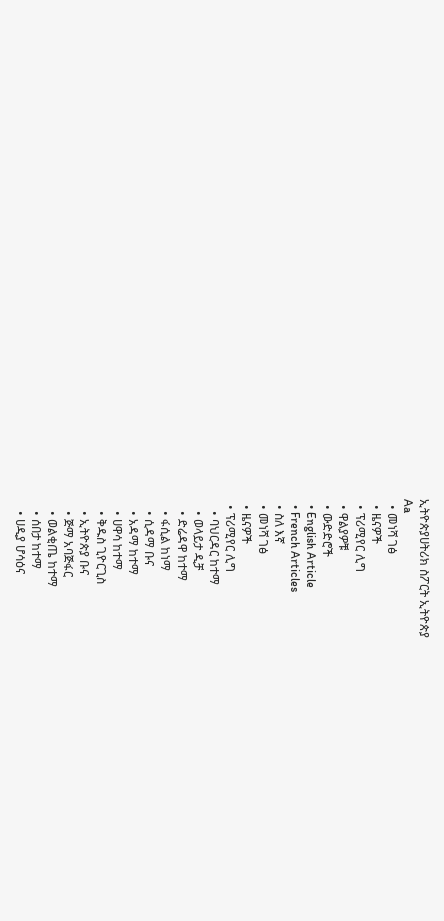ኢትዮጵያሀትሪክ ስፖርት ኢትዮጵያ
Aa
  • መነሻ ገፅ
  • ዜናዎች
  • ፕሪሚየር ሊግ
  • ዋልያዎቹ
  • ውድድሮች
  • English Article
  • French Articles
  • ስለ እኛ
  • መነሻ ገፅ
  • ዜናዎች
  • ፕሪሚየር ሊግ
    • ባህርዳር ከተማ
    • ወላይታ ዲቻ
    • ድሬዳዋ ከተማ
    • ፋሲል ከነማ
    • ሲዳማ ቡና
    • አዳማ ከተማ
    • ሀዋሳ ከተማ
    • ቅዱስ ጊዮርጊስ
    • ኢትዮጵያ ቡና
    • ጅማ አባጅፋር
    • ወልቂጤ ከተማ
    • ሰበታ ከተማ
    • ሀዲያ ሆሳዕና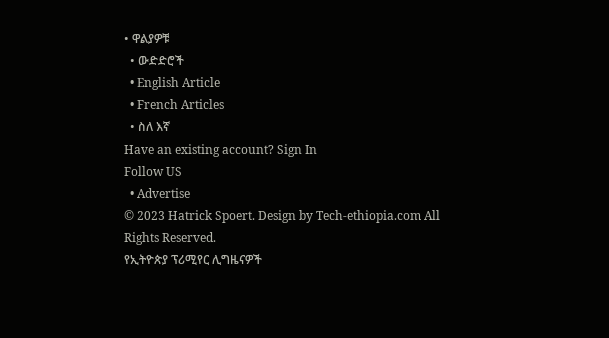• ዋልያዎቹ
  • ውድድሮች
  • English Article
  • French Articles
  • ስለ እኛ
Have an existing account? Sign In
Follow US
  • Advertise
© 2023 Hatrick Spoert. Design by Tech-ethiopia.com All Rights Reserved.
የኢትዮጵያ ፕሪሚየር ሊግዜናዎች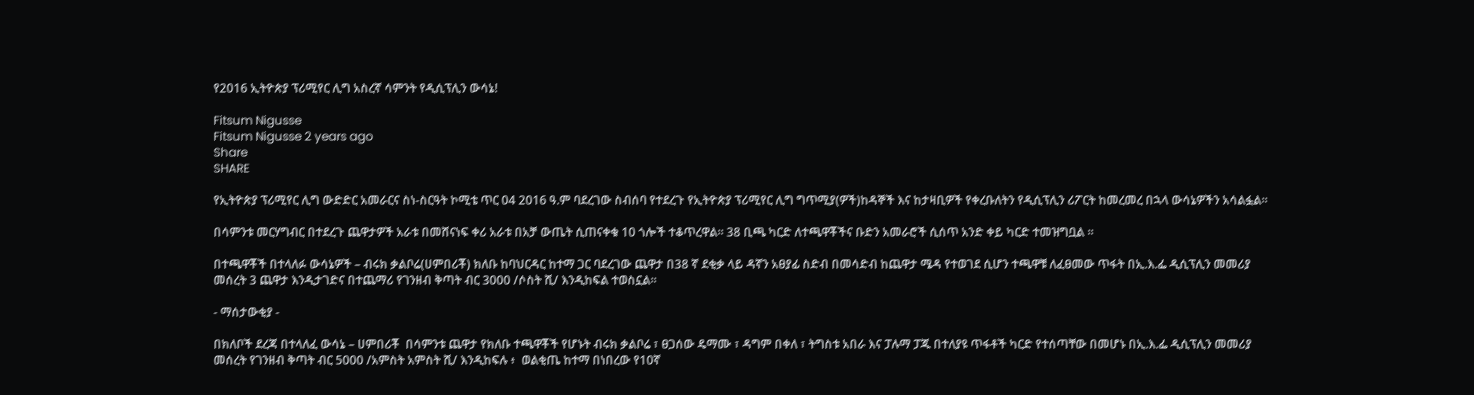የ2016 ኢትዮጵያ ፕሪሚየር ሊግ አስረኛ ሳምንት የዲሲፕሊን ውሳኔ!

Fitsum Nigusse
Fitsum Nigusse 2 years ago
Share
SHARE

የኢትዮጵያ ፕሪሚየር ሊግ ውድድር አመራርና ስነ-ስርዓት ኮሚቴ ጥር 04 2016 ዓ.ም ባደረገው ስብሰባ የተደረጉ የኢትዮጵያ ፕሪሚየር ሊግ ግጥሚያ(ዎች)ከዳኞች እና ከታዛቢዎች የቀረቡለትን የዲሲፕሊን ሪፖርት ከመረመረ በኋላ ውሳኔዎችን አሳልፏል።

በሳምንቱ መርሃግብር በተደረጉ ጨዋታዎች አራቱ በመሸናነፍ ቀሪ አራቱ በአቻ ውጤት ሲጠናቀቁ 10 ጎሎች ተቆጥረዋል። 38 ቢጫ ካርድ ለተጫዋቾችና ቡድን አመራሮች ሲሰጥ አንድ ቀይ ካርድ ተመዝግቧል ።

በተጫዋቾች በተላለፉ ውሳኔዎች – ብሩክ ቃልቦሬ(ሀምበሪቾ) ክለቡ ከባህርዳር ከተማ ጋር ባደረገው ጨዋታ በ38 ኛ ደቂቃ ላይ ዳኛን አፀያፊ ስድብ በመሳድብ ከጨዋታ ሜዳ የተወገደ ሲሆን ተጫዋቹ ለፈፀመው ጥፋት በኢ.እ.ፌ ዲሲፕሊን መመሪያ መሰረት 3 ጨዋታ እንዲታገድና በተጨማሪ የገንዘብ ቅጣት ብር 3000 /ሶስት ሺ/ እንዲከፍል ተወስኗል።

- ማሰታውቂያ -

በክለቦች ደረጃ በተላለፈ ውሳኔ – ሀምበሪቾ  በሳምንቱ ጨዋታ የክለቡ ተጫዋቾች የሆኑት ብሩክ ቃልቦሬ ፣ ፀጋሰው ዴማሙ ፣ ዳግም በቀለ ፣ ትግስቱ አበራ እና ፓሉማ ፓጁ በተለያዩ ጥፋቶች ካርድ የተሰጣቸው በመሆኑ በኢ.እ.ፌ ዲሲፕሊን መመሪያ መሰረት የገንዘብ ቅጣት ብር 5000 /አምስት አምስት ሺ/ እንዲከፍሉ ፥  ወልቂጤ ከተማ በነበረው የ10ኛ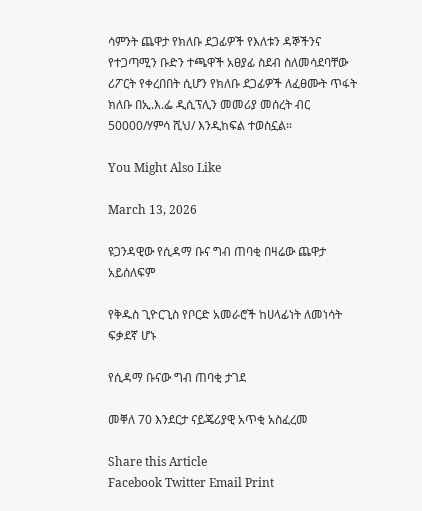ሳምንት ጨዋታ የክለቡ ደጋፊዎች የእለቱን ዳኞችንና የተጋጣሚን ቡድን ተጫዋች አፀያፊ ስደብ ስለመሳደባቸው ሪፖርት የቀረበበት ሲሆን የክለቡ ደጋፊዎች ለፈፀሙት ጥፋት ክለቡ በኢ.እ.ፌ ዲሲፕሊን መመሪያ መሰረት ብር 50000/ሃምሳ ሺህ/ እንዲከፍል ተወስኗል።

You Might Also Like

March 13, 2026

ዩጋንዳዊው የሲዳማ ቡና ግብ ጠባቂ በዛሬው ጨዋታ አይሰለፍም

የቅዱስ ጊዮርጊስ የቦርድ አመራሮች ከሀላፊነት ለመነሳት ፍቃደኛ ሆኑ

የሲዳማ ቡናው ግብ ጠባቂ ታገደ

መቐለ 70 እንደርታ ናይጄሪያዊ አጥቂ አስፈረመ

Share this Article
Facebook Twitter Email Print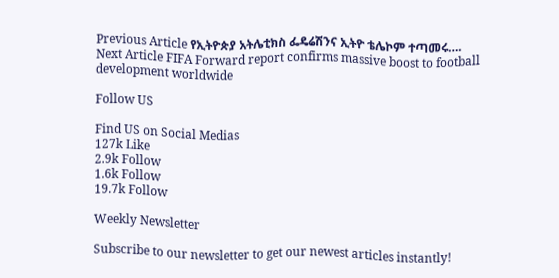Previous Article የኢትዮጵያ አትሌቲክስ ፌዴሬሽንና ኢትዮ ቴሌኮም ተጣመሩ….
Next Article FIFA Forward report confirms massive boost to football development worldwide

Follow US

Find US on Social Medias
127k Like
2.9k Follow
1.6k Follow
19.7k Follow

Weekly Newsletter

Subscribe to our newsletter to get our newest articles instantly!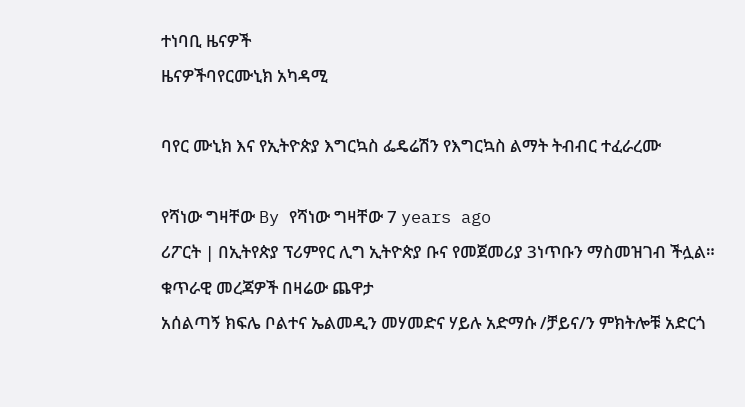ተነባቢ ዜናዎች
ዜናዎችባየርሙኒክ አካዳሚ

ባየር ሙኒክ እና የኢትዮጵያ እግርኳስ ፌዴሬሽን የእግርኳስ ልማት ትብብር ተፈራረሙ

የሻነው ግዛቸው By የሻነው ግዛቸው 7 years ago
ሪፖርት | በኢትየጵያ ፕሪምየር ሊግ ኢትዮጵያ ቡና የመጀመሪያ 3ነጥቡን ማስመዝገብ ችሏል።
ቁጥራዊ መረጃዎች በዛሬው ጨዋታ
አሰልጣኝ ክፍሌ ቦልተና ኤልመዲን መሃመድና ሃይሉ አድማሱ /ቻይና/ን ምክትሎቹ አድርጎ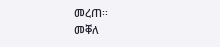መረጠ፡፡
መቐለ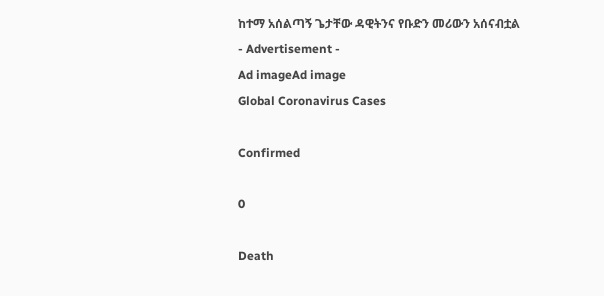ከተማ አሰልጣኝ ጌታቸው ዳዊትንና የቡድን መሪውን አሰናብቷል
- Advertisement -
Ad imageAd image
Global Coronavirus Cases

Confirmed

0

Death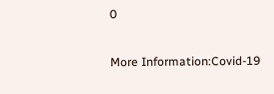0

More Information:Covid-19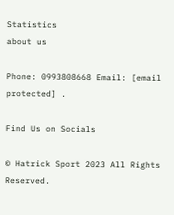Statistics
about us

Phone: 0993808668 Email: [email protected] .

Find Us on Socials

© Hatrick Sport 2023 All Rights Reserved.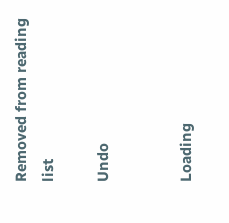Removed from reading list

Undo


Loading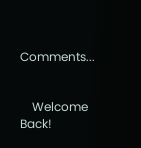Comments...


    Welcome Back!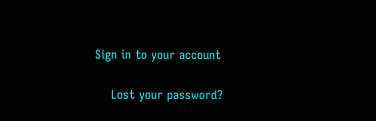Sign in to your account

    Lost your password?